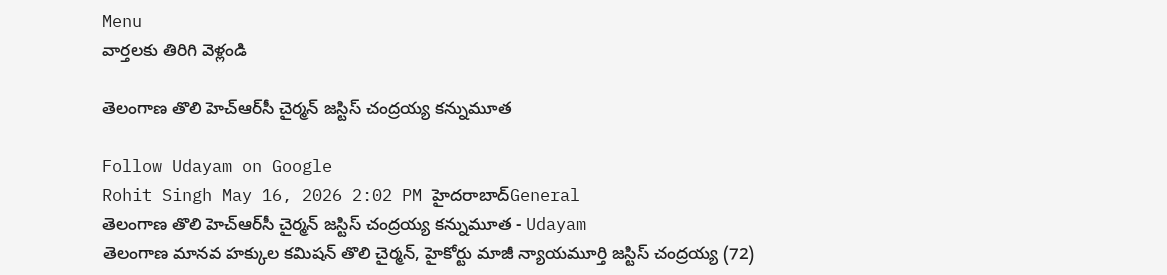Menu
వార్తలకు తిరిగి వెళ్లండి

తెలంగాణ తొలి హెచ్‌ఆర్‌సీ చైర్మన్ జస్టిస్ చంద్రయ్య కన్నుమూత

Follow Udayam on Google
Rohit Singh May 16, 2026 2:02 PM హైదరాబాద్General
తెలంగాణ తొలి హెచ్‌ఆర్‌సీ చైర్మన్ జస్టిస్ చంద్రయ్య కన్నుమూత - Udayam
తెలంగాణ మానవ హక్కుల కమిషన్ తొలి చైర్మన్, హైకోర్టు మాజీ న్యాయమూర్తి జస్టిస్ చంద్రయ్య (72)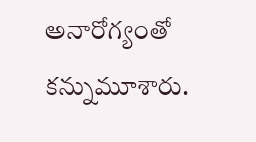అనారోగ్యంతో కన్నుమూశారు.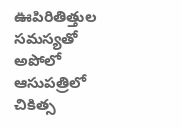ఊపిరితిత్తుల సమస్యతో అపోలో ఆసుపత్రిలో చికిత్స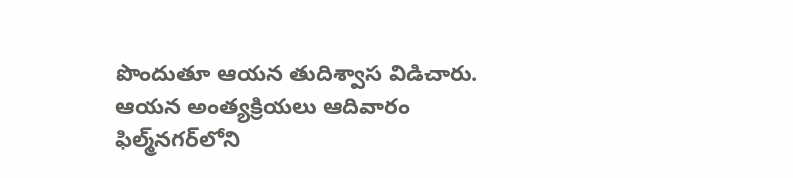పొందుతూ ఆయన తుదిశ్వాస విడిచారు. ఆయన అంత్యక్రియలు ఆదివారం ఫిల్మ్‌నగర్‌లోని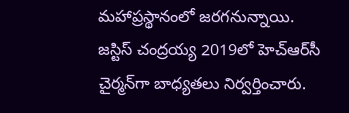మహాప్రస్థానంలో జరగనున్నాయి. జస్టిస్ చంద్రయ్య 2019లో హెచ్‌ఆర్‌సీ చైర్మన్‌గా బాధ్యతలు నిర్వర్తించారు.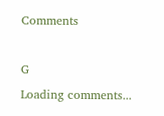Comments

G
Loading comments...